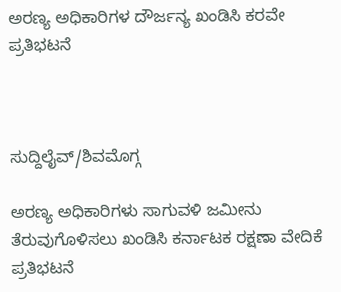ಅರಣ್ಯ ಅಧಿಕಾರಿಗಳ ದೌರ್ಜನ್ಯ ಖಂಡಿಸಿ ಕರವೇ ಪ್ರತಿಭಟನೆ



ಸುದ್ದಿಲೈವ್/ಶಿವಮೊಗ್ಗ

ಅರಣ್ಯ ಅಧಿಕಾರಿಗಳು ಸಾಗುವಳಿ ಜಮೀನು ತೆರುವುಗೊಳಿಸಲು ಖಂಡಿಸಿ ಕರ್ನಾಟಕ ರಕ್ಷಣಾ ವೇದಿಕೆ ಪ್ರತಿಭಟನೆ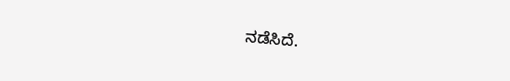ನಡೆಸಿದೆ.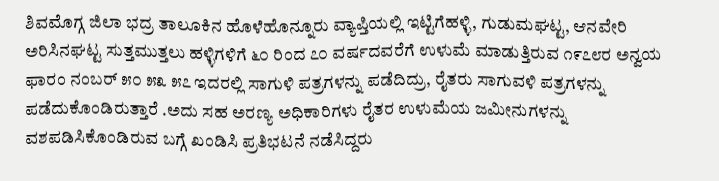ಶಿವಮೊಗ್ಗ ಜಿಲಾ ಭದ್ರ ತಾಲೂಕಿನ ಹೊಳೆಹೊನ್ನೂರು ವ್ಯಾಪ್ತಿಯಲ್ಲಿ ಇಟ್ಟಿಗೆಹಳ್ಳಿ, ಗುಡುಮಘಟ್ಟ, ಆನವೇರಿ ಅರಿಸಿನಘಟ್ಟ ಸುತ್ತಮುತ್ತಲು ಹಳ್ಳಿಗಳಿಗೆ ೬೦ ರಿಂದ ೭೦ ವರ್ಷದವರೆಗೆ ಉಳುಮೆ ಮಾಡುತ್ತಿರುವ ೧೯೭೮ರ ಅನ್ವಯ ಫಾರಂ ನಂಬರ್ ೫೦ ೫೩ ೫೭ ಇದರಲ್ಲಿ ಸಾಗುಳಿ ಪತ್ರಗಳನ್ನು ಪಡೆದಿದ್ರು, ರೈತರು ಸಾಗುವಳಿ ಪತ್ರಗಳನ್ನು ಪಡೆದುಕೊಂಡಿರುತ್ತಾರೆ .ಅದು ಸಹ ಅರಣ್ಯ ಅಧಿಕಾರಿಗಳು ರೈತರ ಉಳುಮೆಯ ಜಮೀನುಗಳನ್ನು ವಶಪಡಿಸಿಕೊಂಡಿರುವ ಬಗ್ಗೆ ಖಂಡಿಸಿ ಪ್ರತಿಭಟನೆ ನಡೆಸಿದ್ದರು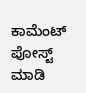ಕಾಮೆಂಟ್‌‌ ಪೋಸ್ಟ್‌ ಮಾಡಿ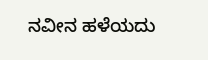ನವೀನ ಹಳೆಯದು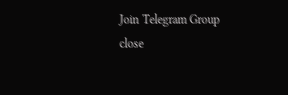Join Telegram Group
close